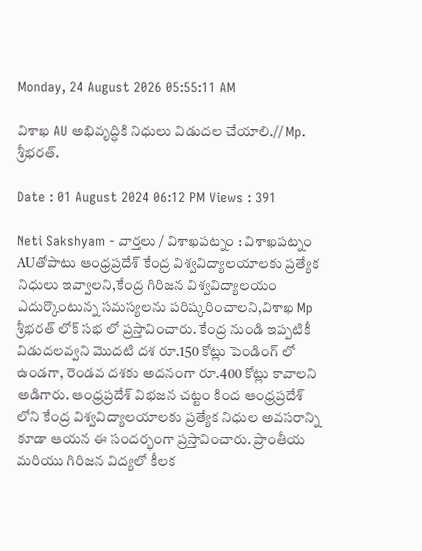Monday, 24 August 2026 05:55:11 AM

విశాఖ AU అభివృద్ధికి నిధులు విడుదల చేయాలి.// Mp. శ్రీభరత్.

Date : 01 August 2024 06:12 PM Views : 391

Neti Sakshyam - వార్తలు / విశాఖపట్నం : విశాఖపట్నం AUతోపాటు ఆంధ్రప్రదేశ్ కేంద్ర విశ్వవిద్యాలయాలకు ప్రత్యేక నిధులు ఇవ్వాలని,కేంద్ర గిరిజన విశ్వవిద్యాలయం ఎదుర్కొంటున్న సమస్యలను పరిష్కరించాలని,విశాఖ Mp శ్రీభరత్ లోక్ సభ లో ప్రస్తావించారు. కేంద్ర నుండి ఇప్పటికీ విడుదలవ్వని మొదటి దశ రూ.150 కోట్లు పెండింగ్ లో ఉండగా, రెండవ దశకు అదనంగా రూ.400 కోట్లు కావాలని అడిగారు. ఆంధ్రప్రదేశ్ విభజన చట్టం కింద ఆంధ్రప్రదేశ్ లోని కేంద్ర విశ్వవిద్యాలయాలకు ప్రత్యేక నిధుల అవసరాన్ని కూడా ఆయన ఈ సందర్భంగా ప్రస్తావించారు. ప్రాంతీయ మరియు గిరిజన విద్యలో కీలక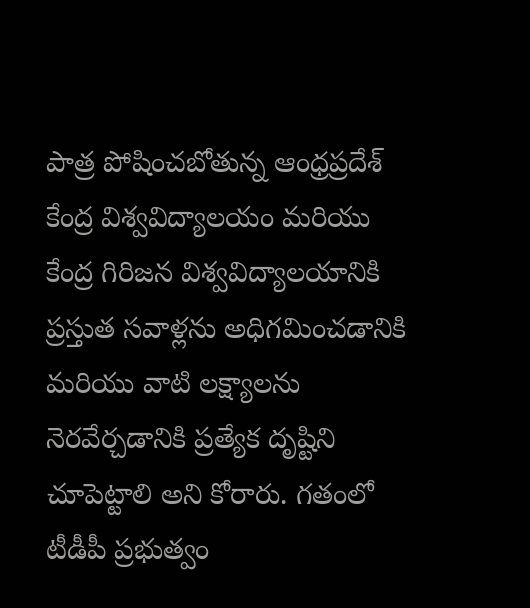పాత్ర పోషించబోతున్న ఆంధ్రప్రదేశ్ కేంద్ర విశ్వవిద్యాలయం మరియు కేంద్ర గిరిజన విశ్వవిద్యాలయానికి ప్రస్తుత సవాళ్లను అధిగమించడానికి మరియు వాటి లక్ష్యాలను నెరవేర్చడానికి ప్రత్యేక దృష్టిని చూపెట్టాలి అని కోరారు. గతంలో టీడీపీ ప్రభుత్వం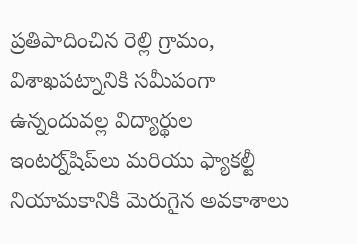ప్రతిపాదించిన రెల్లి గ్రామం, విశాఖపట్నానికి సమీపంగా ఉన్నందువల్ల విద్యార్థుల ఇంటర్న్‌షిప్‌లు మరియు ఫ్యాకల్టీ నియామకానికి మెరుగైన అవకాశాలు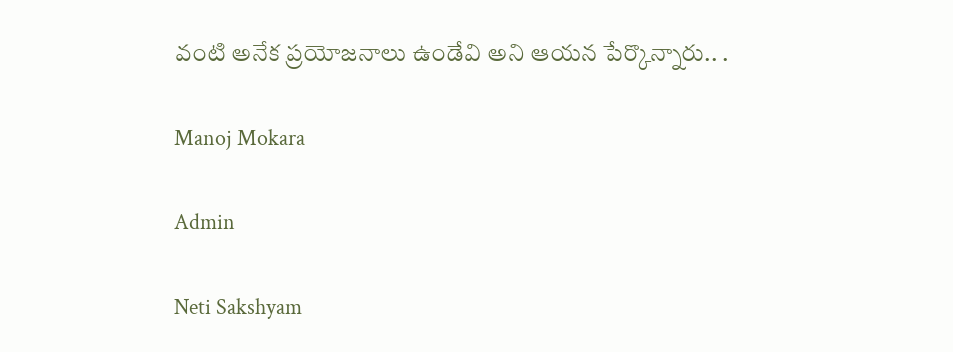వంటి అనేక ప్రయోజనాలు ఉండేవి అని ఆయన పేర్కొన్నారు.. .

Manoj Mokara

Admin

Neti Sakshyam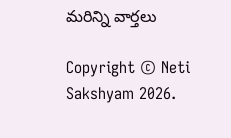మరిన్ని వార్తలు

Copyright © Neti Sakshyam 2026.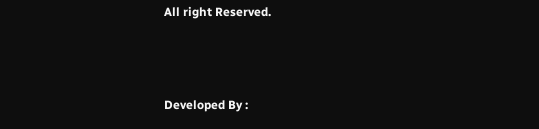All right Reserved.



Developed By :